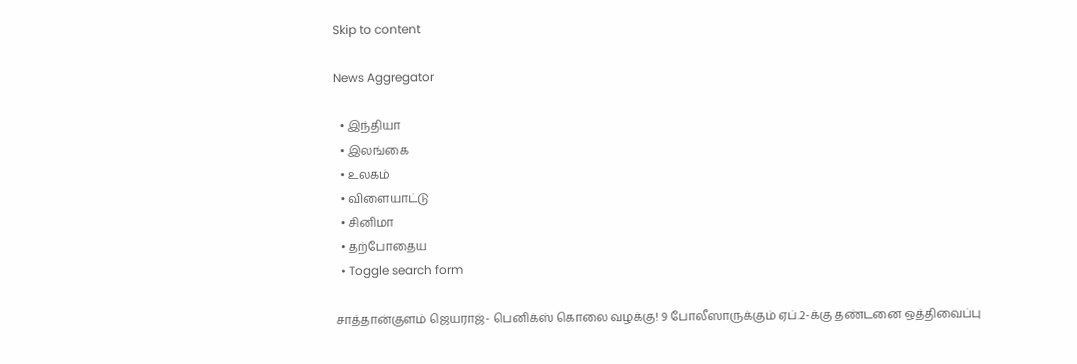Skip to content

News Aggregator

  • இந்தியா
  • இலங்கை
  • உலகம்
  • விளையாட்டு
  • சினிமா
  • தற்போதைய
  • Toggle search form

சாத்தான்குளம் ஜெயராஜ்- பெனிக்ஸ் கொலை வழக்கு! 9 போலீஸாருக்கும் ஏப்.2-க்கு தண்டனை ஒத்திவைப்பு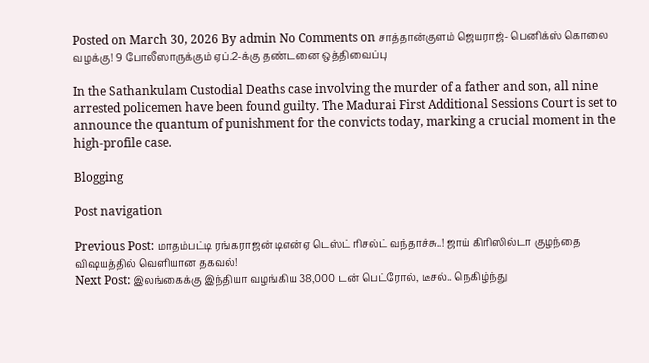Posted on March 30, 2026 By admin No Comments on சாத்தான்குளம் ஜெயராஜ்- பெனிக்ஸ் கொலை வழக்கு! 9 போலீஸாருக்கும் ஏப்.2-க்கு தண்டனை ஒத்திவைப்பு

In the Sathankulam Custodial Deaths case involving the murder of a father and son, all nine arrested policemen have been found guilty. The Madurai First Additional Sessions Court is set to announce the quantum of punishment for the convicts today, marking a crucial moment in the high-profile case.

Blogging

Post navigation

Previous Post: மாதம்பட்டி ரங்கராஜன் டிஎன்ஏ டெஸ்ட் ரிசல்ட் வந்தாச்சு..! ஜாய் கிரிஸில்டா குழந்தை விஷயத்தில் வெளியான தகவல்!
Next Post: இலங்கைக்கு இந்தியா வழங்கிய 38,000 டன் பெட்ரோல், டீசல்.. நெகிழ்ந்து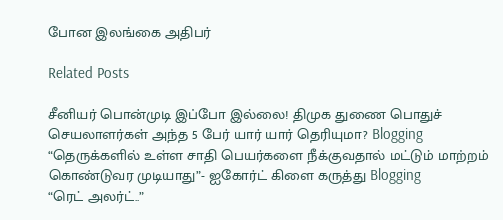போன இலங்கை அதிபர்

Related Posts

சீனியர் பொன்முடி இப்போ இல்லை! திமுக துணை பொதுச் செயலாளர்கள் அந்த 5 பேர் யார் யார் தெரியுமா? Blogging
“தெருக்களில் உள்ள சாதி பெயர்களை நீக்குவதால் மட்டும் மாற்றம் கொண்டுவர முடியாது”- ஐகோர்ட் கிளை கருத்து Blogging
“ரெட் அலர்ட்..”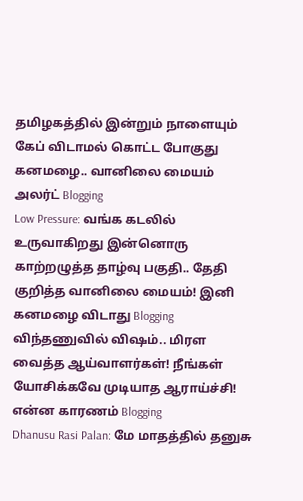தமிழகத்தில் இன்றும் நாளையும் கேப் விடாமல் கொட்ட போகுது கனமழை.. வானிலை மையம் அலர்ட் Blogging
Low Pressure: வங்க கடலில் உருவாகிறது இன்னொரு காற்றழுத்த தாழ்வு பகுதி.. தேதி குறித்த வானிலை மையம்! இனி கனமழை விடாது Blogging
விந்தணுவில் விஷம்.. மிரள வைத்த ஆய்வாளர்கள்! நீங்கள் யோசிக்கவே முடியாத ஆராய்ச்சி! என்ன காரணம் Blogging
Dhanusu Rasi Palan: மே மாதத்தில் தனுசு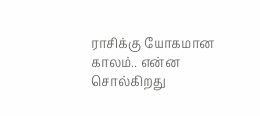ராசிக்கு யோகமான காலம்.. என்ன சொல்கிறது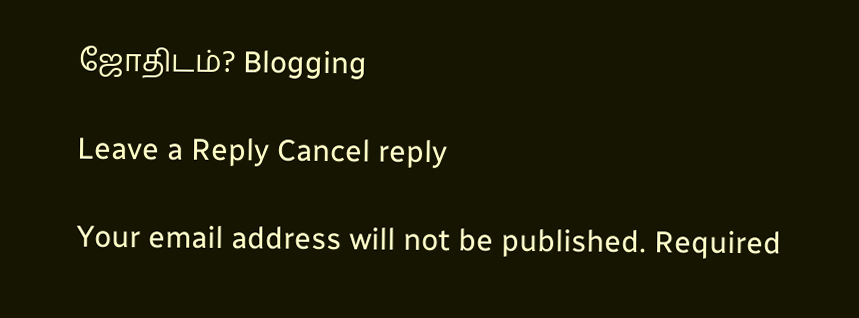ஜோதிடம்? Blogging

Leave a Reply Cancel reply

Your email address will not be published. Required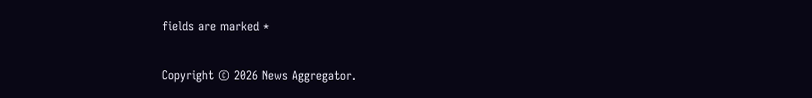fields are marked *

Copyright © 2026 News Aggregator.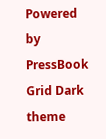Powered by PressBook Grid Dark theme